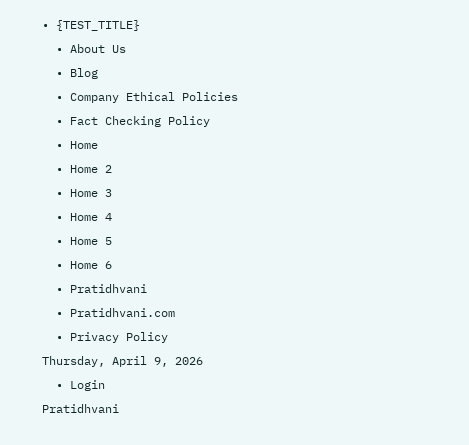• {TEST_TITLE}
  • About Us
  • Blog
  • Company Ethical Policies
  • Fact Checking Policy
  • Home
  • Home 2
  • Home 3
  • Home 4
  • Home 5
  • Home 6
  • Pratidhvani
  • Pratidhvani.com
  • Privacy Policy
Thursday, April 9, 2026
  • Login
Pratidhvani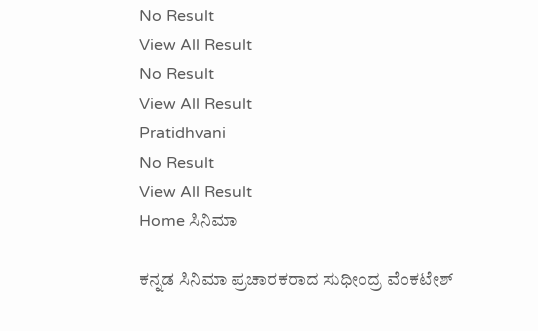No Result
View All Result
No Result
View All Result
Pratidhvani
No Result
View All Result
Home ಸಿನಿಮಾ

ಕನ್ನಡ ಸಿನಿಮಾ ಪ್ರಚಾರಕರಾದ ಸುಧೀಂದ್ರ ವೆಂಕಟೇಶ್‌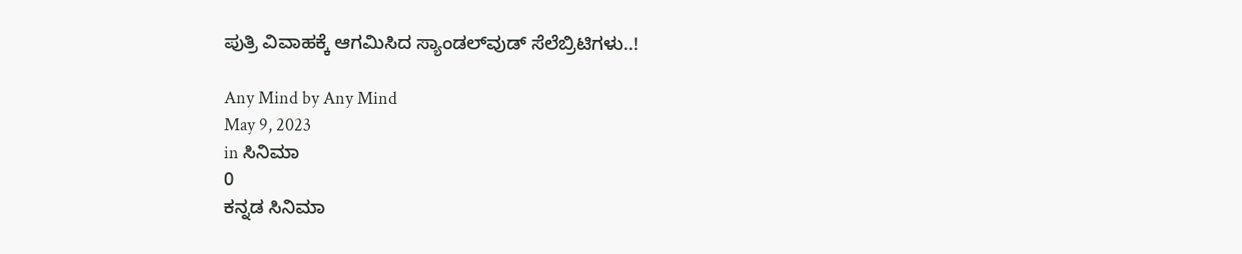ಪುತ್ರಿ ವಿವಾಹಕ್ಕೆ ಆಗಮಿಸಿದ ಸ್ಯಾಂಡಲ್‌ವುಡ್‌ ಸೆಲೆಬ್ರಿಟಿಗಳು..!

Any Mind by Any Mind
May 9, 2023
in ಸಿನಿಮಾ
0
ಕನ್ನಡ ಸಿನಿಮಾ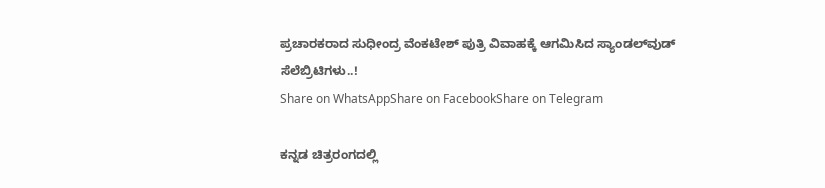ಪ್ರಚಾರಕರಾದ ಸುಧೀಂದ್ರ ವೆಂಕಟೇಶ್‌ ಪುತ್ರಿ ವಿವಾಹಕ್ಕೆ ಆಗಮಿಸಿದ ಸ್ಯಾಂಡಲ್‌ವುಡ್‌ ಸೆಲೆಬ್ರಿಟಿಗಳು..!
Share on WhatsAppShare on FacebookShare on Telegram

ಕನ್ನಡ ಚಿತ್ರರಂಗದಲ್ಲಿ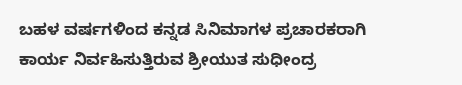ಬಹಳ ವರ್ಷಗಳಿಂದ ಕನ್ನಡ ಸಿನಿಮಾಗಳ ಪ್ರಚಾರಕರಾಗಿ ಕಾರ್ಯ ನಿರ್ವಹಿಸುತ್ತಿರುವ ಶ್ರೀಯುತ ಸುಧೀಂದ್ರ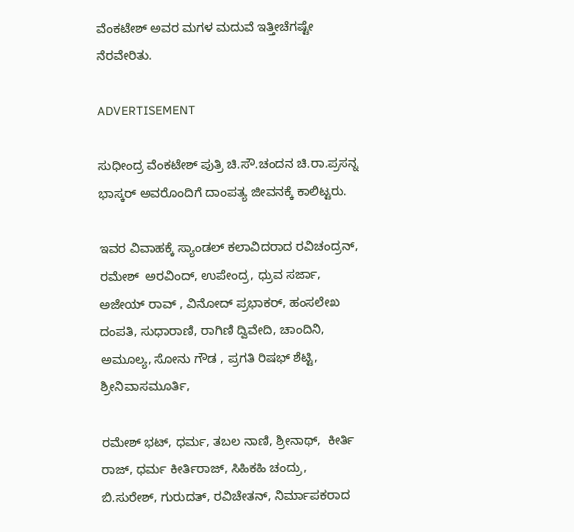ವೆಂಕಟೇಶ್‌ ಅವರ ಮಗಳ ಮದುವೆ ಇತ್ತೀಚೆಗಷ್ಟೇ ನೆರವೇರಿತು.

ADVERTISEMENT

ಸುಧೀಂದ್ರ ವೆಂಕಟೇಶ್‌ ಪುತ್ರಿ ಚಿ.ಸೌ.ಚಂದನ ಚಿ.ರಾ.ಪ್ರಸನ್ನ ಭಾಸ್ಕರ್‌ ಅವರೊಂದಿಗೆ ದಾಂಪತ್ಯ ಜೀವನಕ್ಕೆ ಕಾಲಿಟ್ಟರು.

ಇವರ ವಿವಾಹಕ್ಕೆ ಸ್ಯಾಂಡಲ್‌ ಕಲಾವಿದರಾದ ರವಿಚಂದ್ರನ್, ರಮೇಶ್  ಅರವಿಂದ್, ಉಪೇಂದ್ರ, ಧ್ರುವ ಸರ್ಜಾ, ಅಜೇಯ್ ರಾವ್ , ವಿನೋದ್ ಪ್ರಭಾಕರ್, ಹಂಸಲೇಖ ದಂಪತಿ, ಸುಧಾರಾಣಿ, ರಾಗಿಣಿ ದ್ವಿವೇದಿ, ಚಾಂದಿನಿ, ಅಮೂಲ್ಯ, ಸೋನು ಗೌಡ , ಪ್ರಗತಿ ರಿಷಭ್ ಶೆಟ್ಟಿ, ಶ್ರೀನಿವಾಸಮೂರ್ತಿ,

ರಮೇಶ್ ಭಟ್, ಧರ್ಮ, ತಬಲ ನಾಣಿ, ಶ್ರೀನಾಥ್,  ಕೀರ್ತಿ ರಾಜ್, ಧರ್ಮ ಕೀರ್ತಿರಾಜ್, ಸಿಹಿಕಹಿ ಚಂದ್ರು,  ಬಿ.ಸುರೇಶ್, ಗುರುದತ್, ರವಿಚೇತನ್, ನಿರ್ಮಾಪಕರಾದ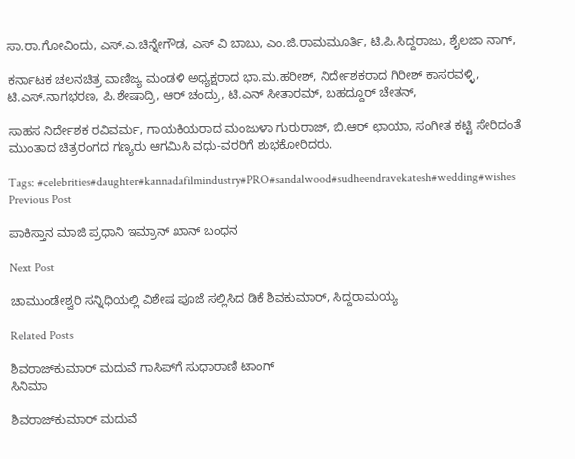ಸಾ.ರಾ.ಗೋವಿಂದು, ಎಸ್.ಎ.ಚಿನ್ನೇಗೌಡ, ಎಸ್ ವಿ ಬಾಬು, ಎಂ.ಜಿ.ರಾಮಮೂರ್ತಿ, ಟಿ.ಪಿ.ಸಿದ್ದರಾಜು, ಶೈಲಜಾ ನಾಗ್,

ಕರ್ನಾಟಕ ಚಲನಚಿತ್ರ ವಾಣಿಜ್ಯ ಮಂಡಳಿ ಅಧ್ಯಕ್ಷರಾದ ಭಾ.ಮ.ಹರೀಶ್, ನಿರ್ದೇಶಕರಾದ ಗಿರೀಶ್ ಕಾಸರವಳ್ಳಿ, ಟಿ.ಎಸ್.ನಾಗಭರಣ, ಪಿ.ಶೇಷಾದ್ರಿ, ಆರ್ ಚಂದ್ರು, ಟಿ.ಎನ್ ಸೀತಾರಮ್, ಬಹದ್ದೂರ್ ಚೇತನ್,

ಸಾಹಸ ನಿರ್ದೇಶಕ ರವಿವರ್ಮ, ಗಾಯಕಿಯರಾದ ಮಂಜುಳಾ ಗುರುರಾಜ್, ಬಿ.ಆರ್ ಛಾಯಾ, ಸಂಗೀತ ಕಟ್ಟಿ ಸೇರಿದಂತೆ   ಮುಂತಾದ ಚಿತ್ರರಂಗದ ಗಣ್ಯರು ಆಗಮಿಸಿ ವಧು-ವರರಿಗೆ ಶುಭಕೋರಿದರು.

Tags: #celebrities#daughter#kannadafilmindustry#PRO#sandalwood#sudheendravekatesh#wedding#wishes
Previous Post

ಪಾಕಿಸ್ತಾನ ಮಾಜಿ ಪ್ರಧಾನಿ ಇಮ್ರಾನ್ ಖಾನ್ ಬಂಧನ

Next Post

ಚಾಮುಂಡೇಶ್ವರಿ ಸನ್ನಿಧಿಯಲ್ಲಿ ವಿಶೇಷ ಪೂಜೆ ಸಲ್ಲಿಸಿದ ಡಿಕೆ ಶಿವಕುಮಾರ್, ಸಿದ್ದರಾಮಯ್ಯ

Related Posts

ಶಿವರಾಜ್‌ಕುಮಾರ್ ಮದುವೆ ಗಾಸಿಪ್‌ಗೆ ಸುಧಾರಾಣಿ ಟಾಂಗ್
ಸಿನಿಮಾ

ಶಿವರಾಜ್‌ಕುಮಾರ್ ಮದುವೆ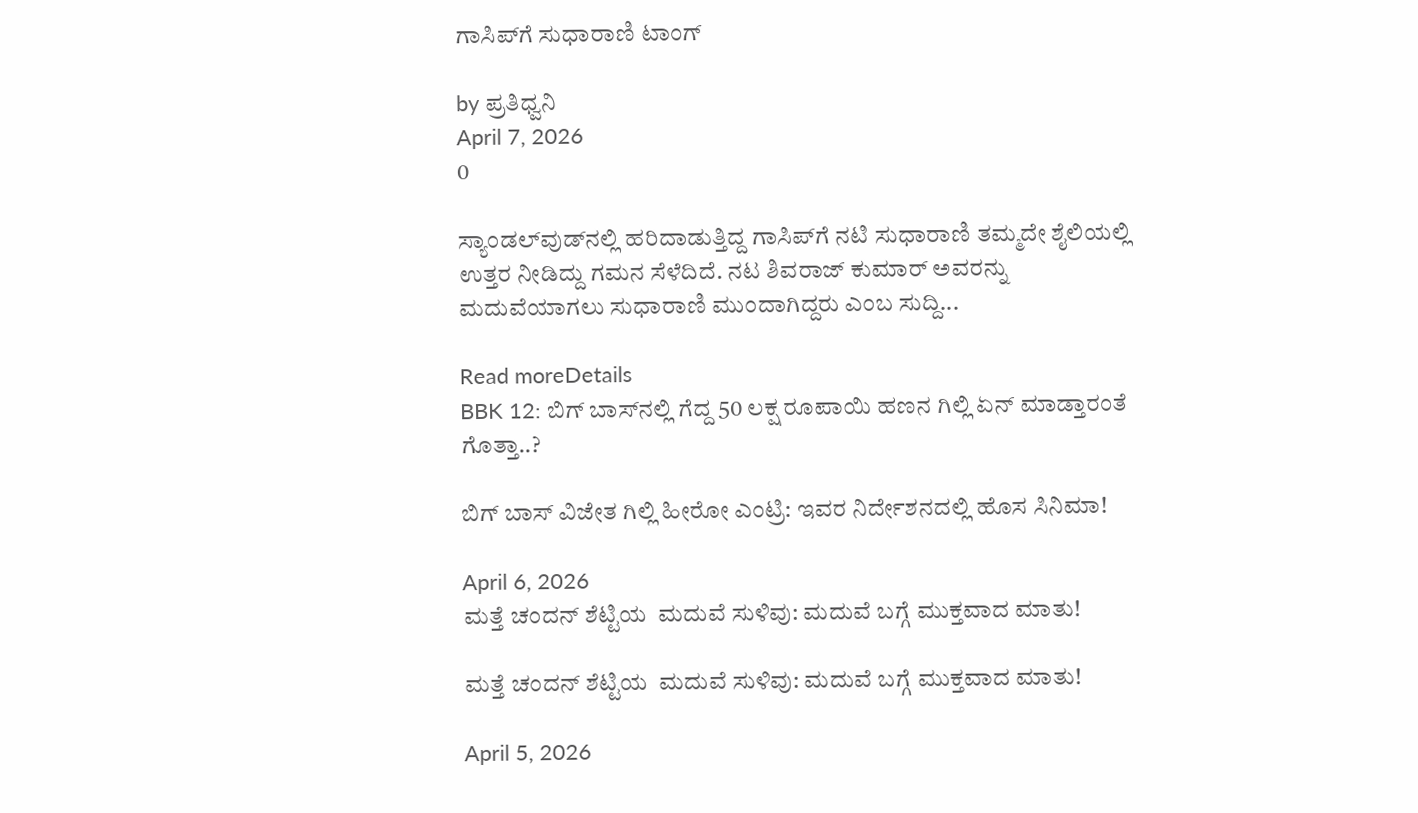ಗಾಸಿಪ್‌ಗೆ ಸುಧಾರಾಣಿ ಟಾಂಗ್

by ಪ್ರತಿಧ್ವನಿ
April 7, 2026
0

ಸ್ಯಾಂಡಲ್‌ವುಡ್‌ನಲ್ಲಿ ಹರಿದಾಡುತ್ತಿದ್ದ ಗಾಸಿಪ್‌ಗೆ ನಟಿ ಸುಧಾರಾಣಿ ತಮ್ಮದೇ ಶೈಲಿಯಲ್ಲಿ ಉತ್ತರ ನೀಡಿದ್ದು ಗಮನ ಸೆಳೆದಿದೆ. ನಟ ಶಿವರಾಜ್ ಕುಮಾರ್ ಅವರನ್ನು ಮದುವೆಯಾಗಲು ಸುಧಾರಾಣಿ ಮುಂದಾಗಿದ್ದರು ಎಂಬ ಸುದ್ದಿ...

Read moreDetails
BBK 12: ಬಿಗ್ ಬಾಸ್‌ನಲ್ಲಿ ಗೆದ್ದ 50 ಲಕ್ಷ ರೂಪಾಯಿ ಹಣನ ಗಿಲ್ಲಿ ಏನ್‌ ಮಾಡ್ತಾರಂತೆ ಗೊತ್ತಾ..?

ಬಿಗ್ ಬಾಸ್ ವಿಜೇತ ಗಿಲ್ಲಿ ಹೀರೋ ಎಂಟ್ರಿ: ಇವರ ನಿರ್ದೇಶನದಲ್ಲಿ ಹೊಸ ಸಿನಿಮಾ!

April 6, 2026
ಮತ್ತೆ ಚಂದನ್ ಶೆಟ್ಟಿಯ  ಮದುವೆ ಸುಳಿವು: ಮದುವೆ ಬಗ್ಗೆ ಮುಕ್ತವಾದ ಮಾತು!

ಮತ್ತೆ ಚಂದನ್ ಶೆಟ್ಟಿಯ  ಮದುವೆ ಸುಳಿವು: ಮದುವೆ ಬಗ್ಗೆ ಮುಕ್ತವಾದ ಮಾತು!

April 5, 2026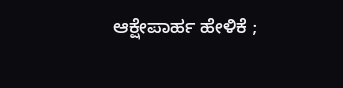ಆಕ್ಷೇಪಾರ್ಹ ಹೇಳಿಕೆ ;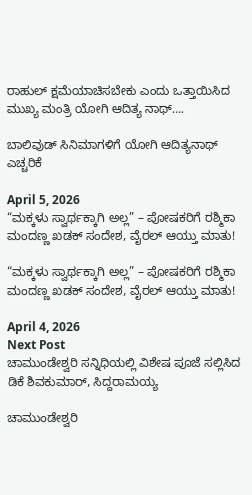ರಾಹುಲ್‌ ಕ್ಷಮೆಯಾಚಿಸಬೇಕು ಎಂದು ಒತ್ತಾಯಿಸಿದ ಮುಖ್ಯ ಮಂತ್ರಿ ಯೋಗಿ ಆದಿತ್ಯ ನಾಥ್‌….

ಬಾಲಿವುಡ್ ಸಿನಿಮಾಗಳಿಗೆ ಯೋಗಿ ಆದಿತ್ಯನಾಥ್ ಎಚ್ಚರಿಕೆ

April 5, 2026
“ಮಕ್ಕಳು ಸ್ವಾರ್ಥಕ್ಕಾಗಿ ಅಲ್ಲ” – ಪೋಷಕರಿಗೆ ರಶ್ಮಿಕಾ ಮಂದಣ್ಣ ಖಡಕ್ ಸಂದೇಶ, ವೈರಲ್ ಆಯ್ತು ಮಾತು!

“ಮಕ್ಕಳು ಸ್ವಾರ್ಥಕ್ಕಾಗಿ ಅಲ್ಲ” – ಪೋಷಕರಿಗೆ ರಶ್ಮಿಕಾ ಮಂದಣ್ಣ ಖಡಕ್ ಸಂದೇಶ, ವೈರಲ್ ಆಯ್ತು ಮಾತು!

April 4, 2026
Next Post
ಚಾಮುಂಡೇಶ್ವರಿ ಸನ್ನಿಧಿಯಲ್ಲಿ ವಿಶೇಷ ಪೂಜೆ ಸಲ್ಲಿಸಿದ ಡಿಕೆ ಶಿವಕುಮಾರ್, ಸಿದ್ದರಾಮಯ್ಯ

ಚಾಮುಂಡೇಶ್ವರಿ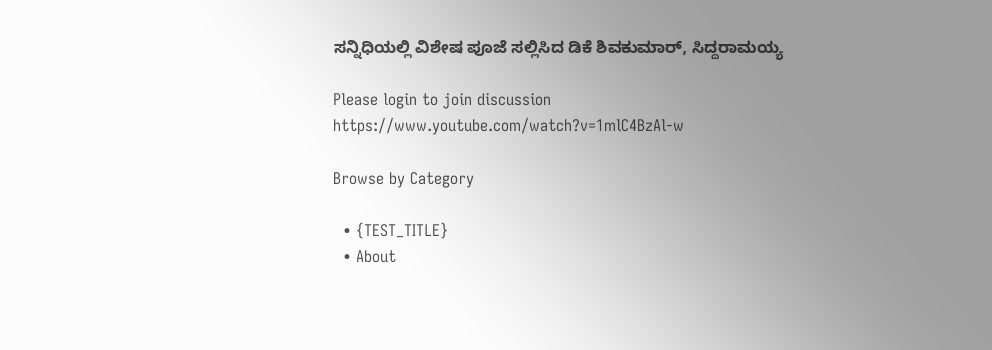ಸನ್ನಿಧಿಯಲ್ಲಿ ವಿಶೇಷ ಪೂಜೆ ಸಲ್ಲಿಸಿದ ಡಿಕೆ ಶಿವಕುಮಾರ್, ಸಿದ್ದರಾಮಯ್ಯ

Please login to join discussion
https://www.youtube.com/watch?v=1mlC4BzAl-w

Browse by Category

  • {TEST_TITLE}
  • About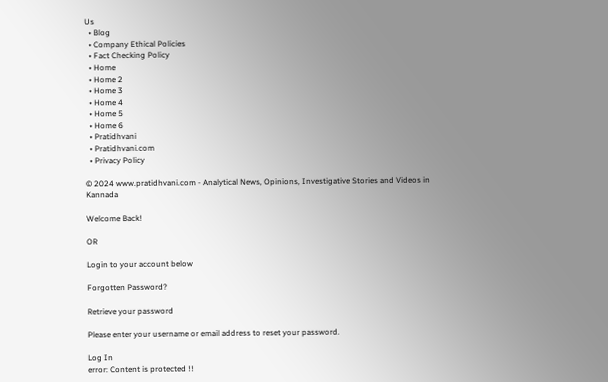Us
  • Blog
  • Company Ethical Policies
  • Fact Checking Policy
  • Home
  • Home 2
  • Home 3
  • Home 4
  • Home 5
  • Home 6
  • Pratidhvani
  • Pratidhvani.com
  • Privacy Policy

© 2024 www.pratidhvani.com - Analytical News, Opinions, Investigative Stories and Videos in Kannada

Welcome Back!

OR

Login to your account below

Forgotten Password?

Retrieve your password

Please enter your username or email address to reset your password.

Log In
error: Content is protected !!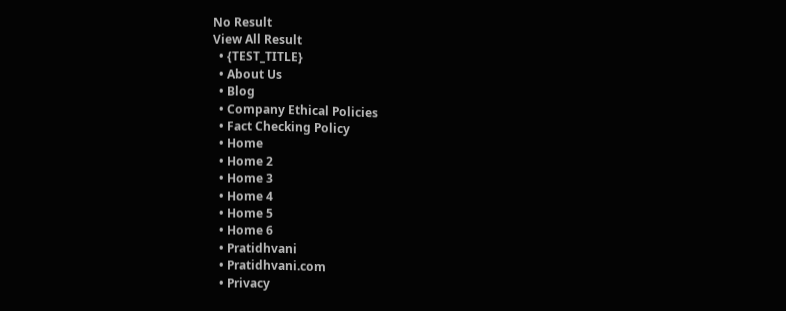No Result
View All Result
  • {TEST_TITLE}
  • About Us
  • Blog
  • Company Ethical Policies
  • Fact Checking Policy
  • Home
  • Home 2
  • Home 3
  • Home 4
  • Home 5
  • Home 6
  • Pratidhvani
  • Pratidhvani.com
  • Privacy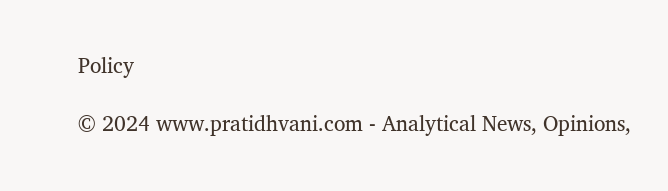Policy

© 2024 www.pratidhvani.com - Analytical News, Opinions,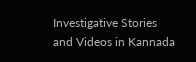Investigative Stories and Videos in Kannada